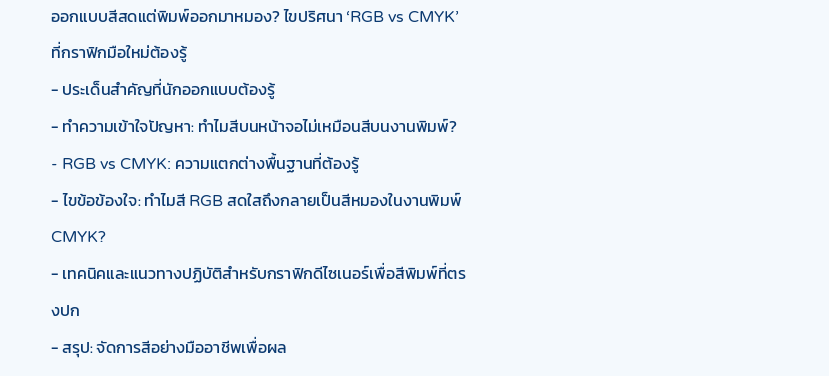ออกแบบสีสดแต่พิมพ์ออกมาหมอง? ไขปริศนา ‘RGB vs CMYK’ ที่กราฟิกมือใหม่ต้องรู้
- ประเด็นสำคัญที่นักออกแบบต้องรู้
- ทำความเข้าใจปัญหา: ทำไมสีบนหน้าจอไม่เหมือนสีบนงานพิมพ์?
- RGB vs CMYK: ความแตกต่างพื้นฐานที่ต้องรู้
- ไขข้อข้องใจ: ทำไมสี RGB สดใสถึงกลายเป็นสีหมองในงานพิมพ์ CMYK?
- เทคนิคและแนวทางปฏิบัติสำหรับกราฟิกดีไซเนอร์เพื่อสีพิมพ์ที่ตรงปก
- สรุป: จัดการสีอย่างมืออาชีพเพื่อผล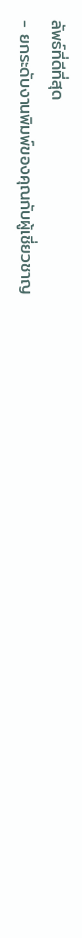ลัพธ์ที่ดีที่สุด
- ยกระดับงานพิมพ์ของคุณกับผู้เชี่ยวชาญ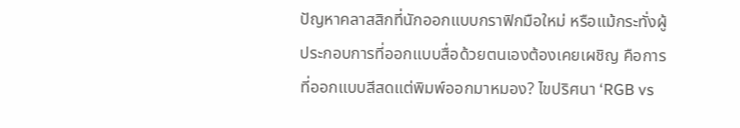ปัญหาคลาสสิกที่นักออกแบบกราฟิกมือใหม่ หรือแม้กระทั่งผู้ประกอบการที่ออกแบบสื่อด้วยตนเองต้องเคยเผชิญ คือการที่ออกแบบสีสดแต่พิมพ์ออกมาหมอง? ไขปริศนา ‘RGB vs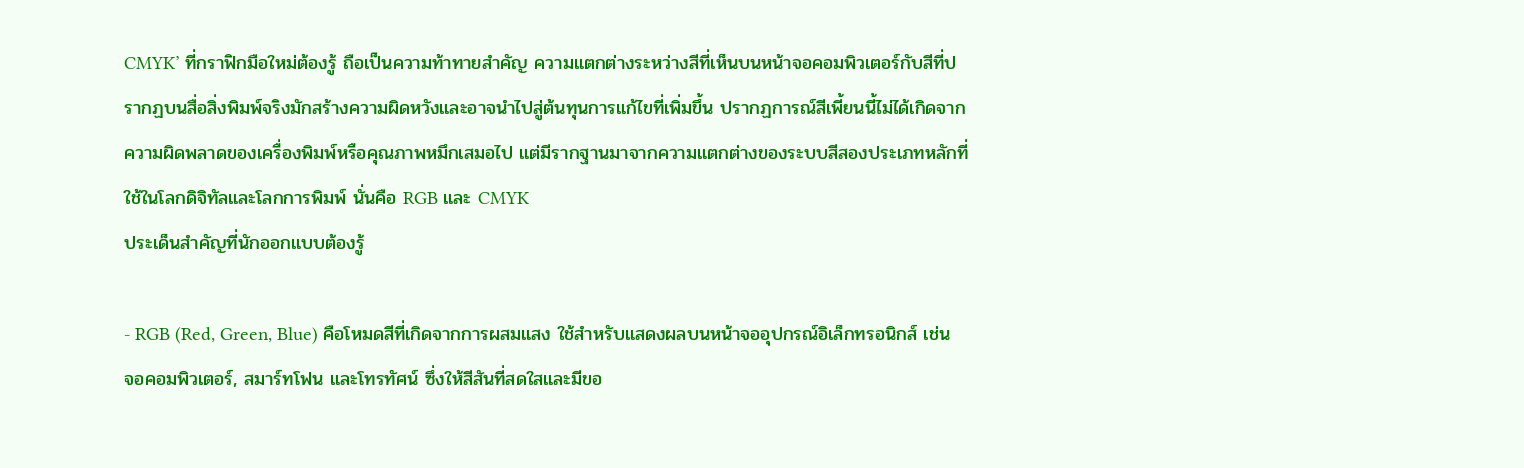CMYK’ ที่กราฟิกมือใหม่ต้องรู้ ถือเป็นความท้าทายสำคัญ ความแตกต่างระหว่างสีที่เห็นบนหน้าจอคอมพิวเตอร์กับสีที่ปรากฏบนสื่อสิ่งพิมพ์จริงมักสร้างความผิดหวังและอาจนำไปสู่ต้นทุนการแก้ไขที่เพิ่มขึ้น ปรากฏการณ์สีเพี้ยนนี้ไม่ได้เกิดจากความผิดพลาดของเครื่องพิมพ์หรือคุณภาพหมึกเสมอไป แต่มีรากฐานมาจากความแตกต่างของระบบสีสองประเภทหลักที่ใช้ในโลกดิจิทัลและโลกการพิมพ์ นั่นคือ RGB และ CMYK
ประเด็นสำคัญที่นักออกแบบต้องรู้

- RGB (Red, Green, Blue) คือโหมดสีที่เกิดจากการผสมแสง ใช้สำหรับแสดงผลบนหน้าจออุปกรณ์อิเล็กทรอนิกส์ เช่น จอคอมพิวเตอร์, สมาร์ทโฟน และโทรทัศน์ ซึ่งให้สีสันที่สดใสและมีขอ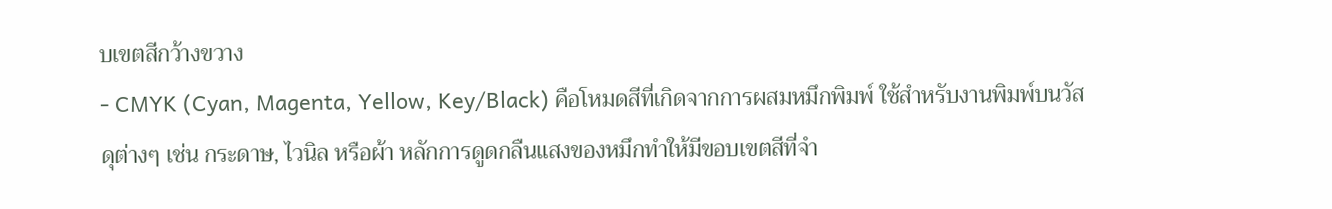บเขตสีกว้างขวาง
- CMYK (Cyan, Magenta, Yellow, Key/Black) คือโหมดสีที่เกิดจากการผสมหมึกพิมพ์ ใช้สำหรับงานพิมพ์บนวัสดุต่างๆ เช่น กระดาษ, ไวนิล หรือผ้า หลักการดูดกลืนแสงของหมึกทำให้มีขอบเขตสีที่จำ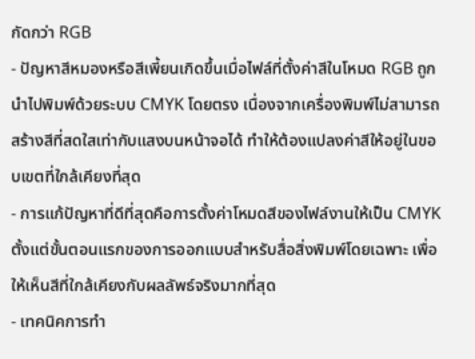กัดกว่า RGB
- ปัญหาสีหมองหรือสีเพี้ยนเกิดขึ้นเมื่อไฟล์ที่ตั้งค่าสีในโหมด RGB ถูกนำไปพิมพ์ด้วยระบบ CMYK โดยตรง เนื่องจากเครื่องพิมพ์ไม่สามารถสร้างสีที่สดใสเท่ากับแสงบนหน้าจอได้ ทำให้ต้องแปลงค่าสีให้อยู่ในขอบเขตที่ใกล้เคียงที่สุด
- การแก้ปัญหาที่ดีที่สุดคือการตั้งค่าโหมดสีของไฟล์งานให้เป็น CMYK ตั้งแต่ขั้นตอนแรกของการออกแบบสำหรับสื่อสิ่งพิมพ์โดยเฉพาะ เพื่อให้เห็นสีที่ใกล้เคียงกับผลลัพธ์จริงมากที่สุด
- เทคนิคการทำ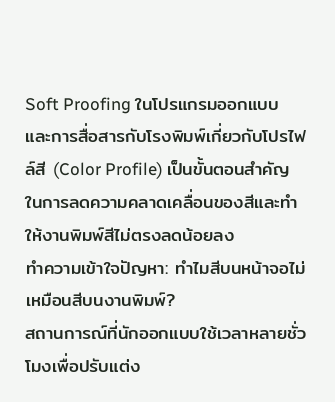Soft Proofing ในโปรแกรมออกแบบ และการสื่อสารกับโรงพิมพ์เกี่ยวกับโปรไฟล์สี (Color Profile) เป็นขั้นตอนสำคัญในการลดความคลาดเคลื่อนของสีและทำให้งานพิมพ์สีไม่ตรงลดน้อยลง
ทำความเข้าใจปัญหา: ทำไมสีบนหน้าจอไม่เหมือนสีบนงานพิมพ์?
สถานการณ์ที่นักออกแบบใช้เวลาหลายชั่วโมงเพื่อปรับแต่ง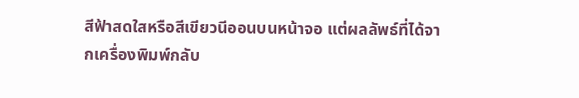สีฟ้าสดใสหรือสีเขียวนีออนบนหน้าจอ แต่ผลลัพธ์ที่ได้จากเครื่องพิมพ์กลับ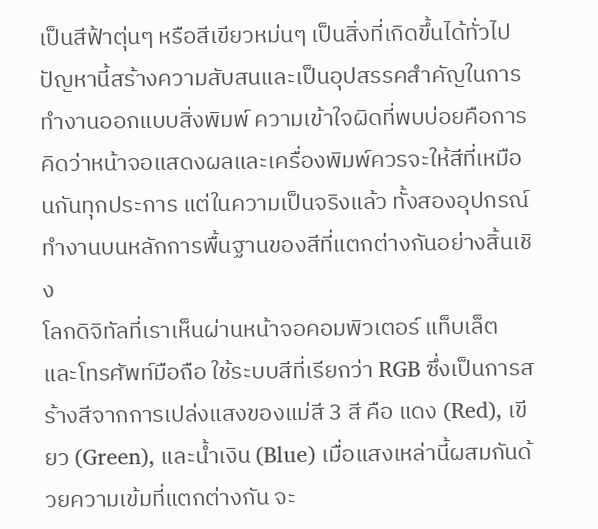เป็นสีฟ้าตุ่นๆ หรือสีเขียวหม่นๆ เป็นสิ่งที่เกิดขึ้นได้ทั่วไป ปัญหานี้สร้างความสับสนและเป็นอุปสรรคสำคัญในการทำงานออกแบบสิ่งพิมพ์ ความเข้าใจผิดที่พบบ่อยคือการคิดว่าหน้าจอแสดงผลและเครื่องพิมพ์ควรจะให้สีที่เหมือนกันทุกประการ แต่ในความเป็นจริงแล้ว ทั้งสองอุปกรณ์ทำงานบนหลักการพื้นฐานของสีที่แตกต่างกันอย่างสิ้นเชิง
โลกดิจิทัลที่เราเห็นผ่านหน้าจอคอมพิวเตอร์ แท็บเล็ต และโทรศัพท์มือถือ ใช้ระบบสีที่เรียกว่า RGB ซึ่งเป็นการสร้างสีจากการเปล่งแสงของแม่สี 3 สี คือ แดง (Red), เขียว (Green), และน้ำเงิน (Blue) เมื่อแสงเหล่านี้ผสมกันด้วยความเข้มที่แตกต่างกัน จะ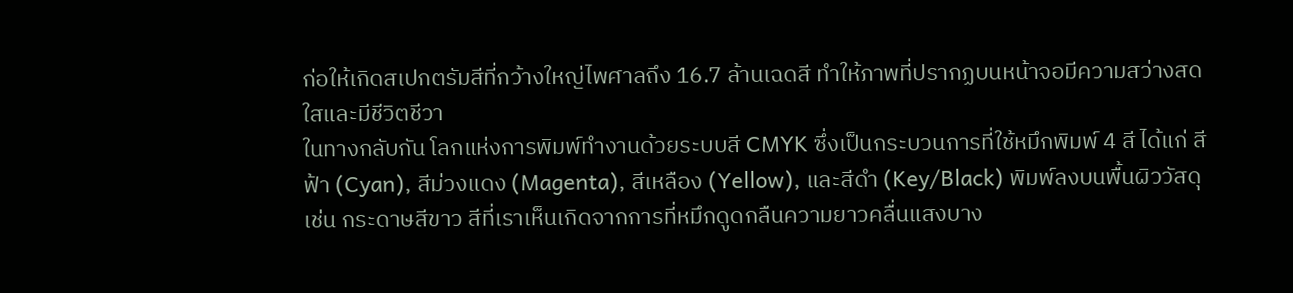ก่อให้เกิดสเปกตรัมสีที่กว้างใหญ่ไพศาลถึง 16.7 ล้านเฉดสี ทำให้ภาพที่ปรากฏบนหน้าจอมีความสว่างสดใสและมีชีวิตชีวา
ในทางกลับกัน โลกแห่งการพิมพ์ทำงานด้วยระบบสี CMYK ซึ่งเป็นกระบวนการที่ใช้หมึกพิมพ์ 4 สี ได้แก่ สีฟ้า (Cyan), สีม่วงแดง (Magenta), สีเหลือง (Yellow), และสีดำ (Key/Black) พิมพ์ลงบนพื้นผิววัสดุ เช่น กระดาษสีขาว สีที่เราเห็นเกิดจากการที่หมึกดูดกลืนความยาวคลื่นแสงบาง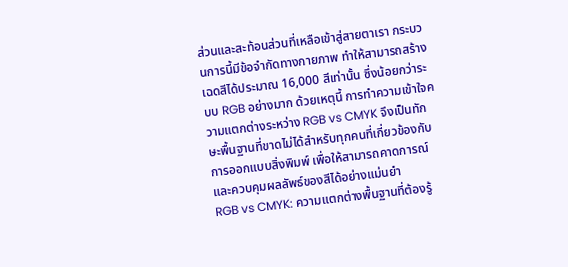ส่วนและสะท้อนส่วนที่เหลือเข้าสู่สายตาเรา กระบวนการนี้มีข้อจำกัดทางกายภาพ ทำให้สามารถสร้างเฉดสีได้ประมาณ 16,000 สีเท่านั้น ซึ่งน้อยกว่าระบบ RGB อย่างมาก ด้วยเหตุนี้ การทำความเข้าใจความแตกต่างระหว่าง RGB vs CMYK จึงเป็นทักษะพื้นฐานที่ขาดไม่ได้สำหรับทุกคนที่เกี่ยวข้องกับการออกแบบสิ่งพิมพ์ เพื่อให้สามารถคาดการณ์และควบคุมผลลัพธ์ของสีได้อย่างแม่นยำ
RGB vs CMYK: ความแตกต่างพื้นฐานที่ต้องรู้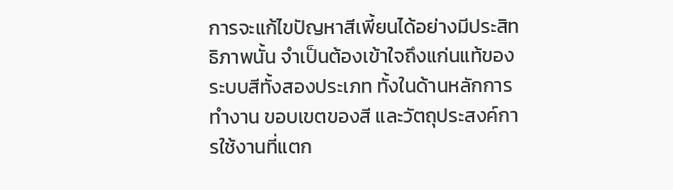การจะแก้ไขปัญหาสีเพี้ยนได้อย่างมีประสิทธิภาพนั้น จำเป็นต้องเข้าใจถึงแก่นแท้ของระบบสีทั้งสองประเภท ทั้งในด้านหลักการทำงาน ขอบเขตของสี และวัตถุประสงค์การใช้งานที่แตก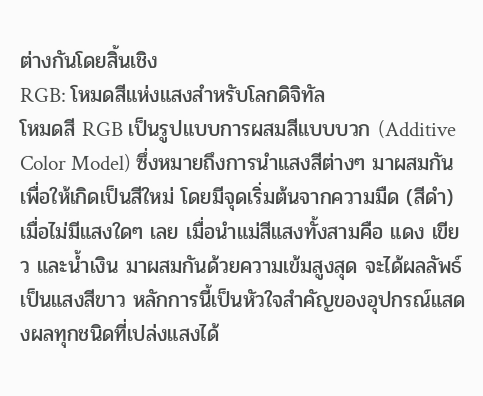ต่างกันโดยสิ้นเชิง
RGB: โหมดสีแห่งแสงสำหรับโลกดิจิทัล
โหมดสี RGB เป็นรูปแบบการผสมสีแบบบวก (Additive Color Model) ซึ่งหมายถึงการนำแสงสีต่างๆ มาผสมกันเพื่อให้เกิดเป็นสีใหม่ โดยมีจุดเริ่มต้นจากความมืด (สีดำ) เมื่อไม่มีแสงใดๆ เลย เมื่อนำแม่สีแสงทั้งสามคือ แดง เขียว และน้ำเงิน มาผสมกันด้วยความเข้มสูงสุด จะได้ผลลัพธ์เป็นแสงสีขาว หลักการนี้เป็นหัวใจสำคัญของอุปกรณ์แสดงผลทุกชนิดที่เปล่งแสงได้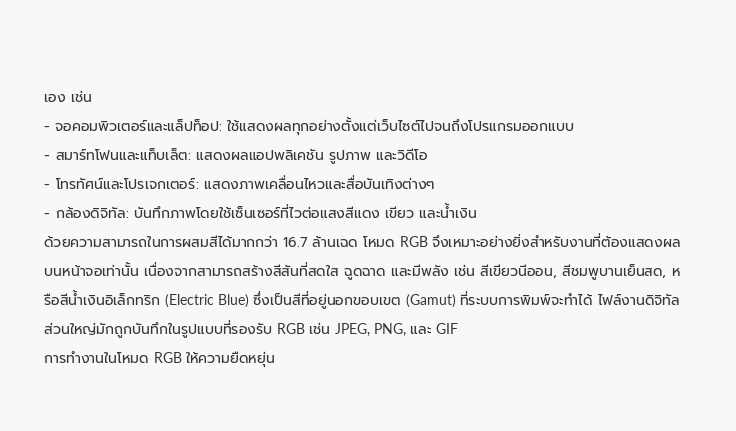เอง เช่น
- จอคอมพิวเตอร์และแล็ปท็อป: ใช้แสดงผลทุกอย่างตั้งแต่เว็บไซต์ไปจนถึงโปรแกรมออกแบบ
- สมาร์ทโฟนและแท็บเล็ต: แสดงผลแอปพลิเคชัน รูปภาพ และวิดีโอ
- โทรทัศน์และโปรเจกเตอร์: แสดงภาพเคลื่อนไหวและสื่อบันเทิงต่างๆ
- กล้องดิจิทัล: บันทึกภาพโดยใช้เซ็นเซอร์ที่ไวต่อแสงสีแดง เขียว และน้ำเงิน
ด้วยความสามารถในการผสมสีได้มากกว่า 16.7 ล้านเฉด โหมด RGB จึงเหมาะอย่างยิ่งสำหรับงานที่ต้องแสดงผลบนหน้าจอเท่านั้น เนื่องจากสามารถสร้างสีสันที่สดใส ฉูดฉาด และมีพลัง เช่น สีเขียวนีออน, สีชมพูบานเย็นสด, หรือสีน้ำเงินอิเล็กทริก (Electric Blue) ซึ่งเป็นสีที่อยู่นอกขอบเขต (Gamut) ที่ระบบการพิมพ์จะทำได้ ไฟล์งานดิจิทัลส่วนใหญ่มักถูกบันทึกในรูปแบบที่รองรับ RGB เช่น JPEG, PNG, และ GIF
การทำงานในโหมด RGB ให้ความยืดหยุ่น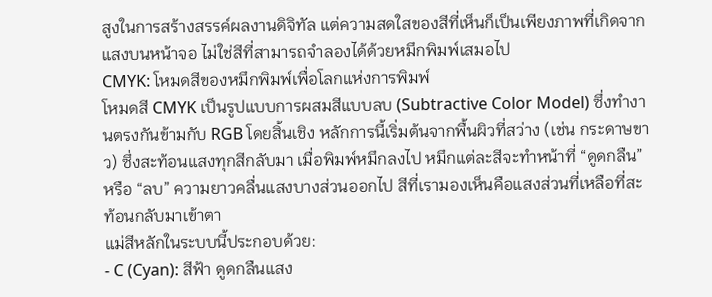สูงในการสร้างสรรค์ผลงานดิจิทัล แต่ความสดใสของสีที่เห็นก็เป็นเพียงภาพที่เกิดจากแสงบนหน้าจอ ไม่ใช่สีที่สามารถจำลองได้ด้วยหมึกพิมพ์เสมอไป
CMYK: โหมดสีของหมึกพิมพ์เพื่อโลกแห่งการพิมพ์
โหมดสี CMYK เป็นรูปแบบการผสมสีแบบลบ (Subtractive Color Model) ซึ่งทำงานตรงกันข้ามกับ RGB โดยสิ้นเชิง หลักการนี้เริ่มต้นจากพื้นผิวที่สว่าง (เช่น กระดาษขาว) ซึ่งสะท้อนแสงทุกสีกลับมา เมื่อพิมพ์หมึกลงไป หมึกแต่ละสีจะทำหน้าที่ “ดูดกลืน” หรือ “ลบ” ความยาวคลื่นแสงบางส่วนออกไป สีที่เรามองเห็นคือแสงส่วนที่เหลือที่สะท้อนกลับมาเข้าตา
แม่สีหลักในระบบนี้ประกอบด้วย:
- C (Cyan): สีฟ้า ดูดกลืนแสง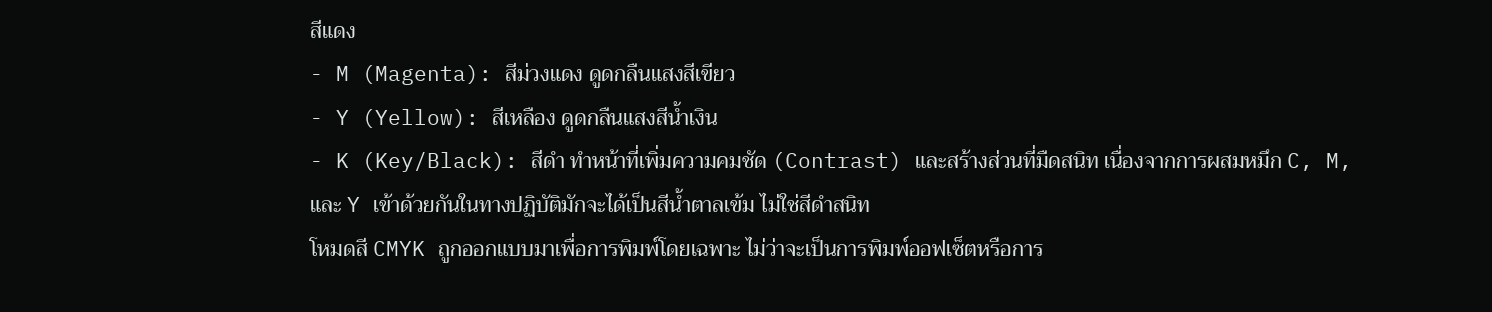สีแดง
- M (Magenta): สีม่วงแดง ดูดกลืนแสงสีเขียว
- Y (Yellow): สีเหลือง ดูดกลืนแสงสีน้ำเงิน
- K (Key/Black): สีดำ ทำหน้าที่เพิ่มความคมชัด (Contrast) และสร้างส่วนที่มืดสนิท เนื่องจากการผสมหมึก C, M, และ Y เข้าด้วยกันในทางปฏิบัติมักจะได้เป็นสีน้ำตาลเข้ม ไม่ใช่สีดำสนิท
โหมดสี CMYK ถูกออกแบบมาเพื่อการพิมพ์โดยเฉพาะ ไม่ว่าจะเป็นการพิมพ์ออฟเซ็ตหรือการ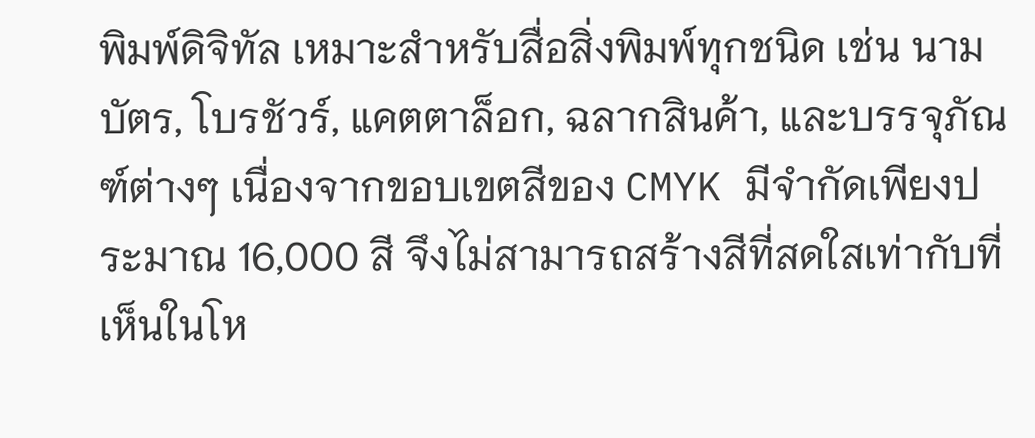พิมพ์ดิจิทัล เหมาะสำหรับสื่อสิ่งพิมพ์ทุกชนิด เช่น นามบัตร, โบรชัวร์, แคตตาล็อก, ฉลากสินค้า, และบรรจุภัณฑ์ต่างๆ เนื่องจากขอบเขตสีของ CMYK มีจำกัดเพียงประมาณ 16,000 สี จึงไม่สามารถสร้างสีที่สดใสเท่ากับที่เห็นในโห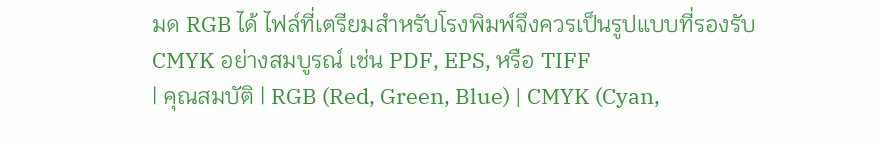มด RGB ได้ ไฟล์ที่เตรียมสำหรับโรงพิมพ์จึงควรเป็นรูปแบบที่รองรับ CMYK อย่างสมบูรณ์ เช่น PDF, EPS, หรือ TIFF
| คุณสมบัติ | RGB (Red, Green, Blue) | CMYK (Cyan,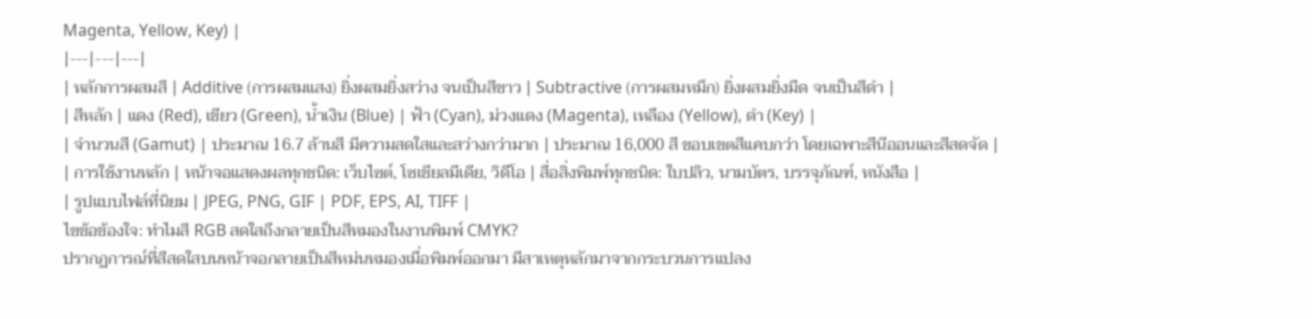Magenta, Yellow, Key) |
|---|---|---|
| หลักการผสมสี | Additive (การผสมแสง) ยิ่งผสมยิ่งสว่าง จนเป็นสีขาว | Subtractive (การผสมหมึก) ยิ่งผสมยิ่งมืด จนเป็นสีดำ |
| สีหลัก | แดง (Red), เขียว (Green), น้ำเงิน (Blue) | ฟ้า (Cyan), ม่วงแดง (Magenta), เหลือง (Yellow), ดำ (Key) |
| จำนวนสี (Gamut) | ประมาณ 16.7 ล้านสี มีความสดใสและสว่างกว่ามาก | ประมาณ 16,000 สี ขอบเขตสีแคบกว่า โดยเฉพาะสีนีออนและสีสดจัด |
| การใช้งานหลัก | หน้าจอแสดงผลทุกชนิด: เว็บไซต์, โซเชียลมีเดีย, วิดีโอ | สื่อสิ่งพิมพ์ทุกชนิด: ใบปลิว, นามบัตร, บรรจุภัณฑ์, หนังสือ |
| รูปแบบไฟล์ที่นิยม | JPEG, PNG, GIF | PDF, EPS, AI, TIFF |
ไขข้อข้องใจ: ทำไมสี RGB สดใสถึงกลายเป็นสีหมองในงานพิมพ์ CMYK?
ปรากฏการณ์ที่สีสดใสบนหน้าจอกลายเป็นสีหม่นหมองเมื่อพิมพ์ออกมา มีสาเหตุหลักมาจากกระบวนการแปลง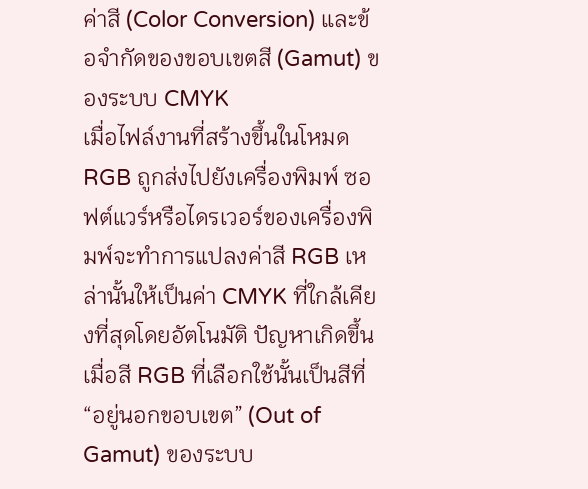ค่าสี (Color Conversion) และข้อจำกัดของขอบเขตสี (Gamut) ของระบบ CMYK
เมื่อไฟล์งานที่สร้างขึ้นในโหมด RGB ถูกส่งไปยังเครื่องพิมพ์ ซอฟต์แวร์หรือไดรเวอร์ของเครื่องพิมพ์จะทำการแปลงค่าสี RGB เหล่านั้นให้เป็นค่า CMYK ที่ใกล้เคียงที่สุดโดยอัตโนมัติ ปัญหาเกิดขึ้นเมื่อสี RGB ที่เลือกใช้นั้นเป็นสีที่ “อยู่นอกขอบเขต” (Out of Gamut) ของระบบ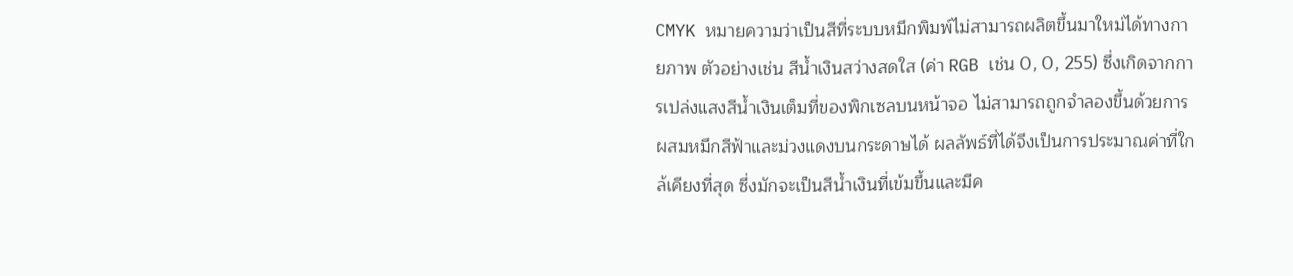CMYK หมายความว่าเป็นสีที่ระบบหมึกพิมพ์ไม่สามารถผลิตขึ้นมาใหม่ได้ทางกายภาพ ตัวอย่างเช่น สีน้ำเงินสว่างสดใส (ค่า RGB เช่น 0, 0, 255) ซึ่งเกิดจากการเปล่งแสงสีน้ำเงินเต็มที่ของพิกเซลบนหน้าจอ ไม่สามารถถูกจำลองขึ้นด้วยการผสมหมึกสีฟ้าและม่วงแดงบนกระดาษได้ ผลลัพธ์ที่ได้จึงเป็นการประมาณค่าที่ใกล้เคียงที่สุด ซึ่งมักจะเป็นสีน้ำเงินที่เข้มขึ้นและมีค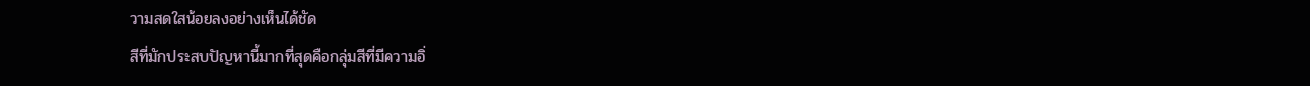วามสดใสน้อยลงอย่างเห็นได้ชัด
สีที่มักประสบปัญหานี้มากที่สุดคือกลุ่มสีที่มีความอิ่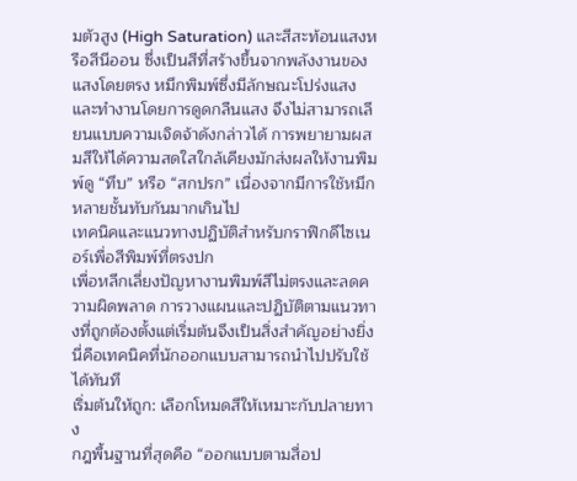มตัวสูง (High Saturation) และสีสะท้อนแสงหรือสีนีออน ซึ่งเป็นสีที่สร้างขึ้นจากพลังงานของแสงโดยตรง หมึกพิมพ์ซึ่งมีลักษณะโปร่งแสงและทำงานโดยการดูดกลืนแสง จึงไม่สามารถเลียนแบบความเจิดจ้าดังกล่าวได้ การพยายามผสมสีให้ได้ความสดใสใกล้เคียงมักส่งผลให้งานพิมพ์ดู “ทึบ” หรือ “สกปรก” เนื่องจากมีการใช้หมึกหลายชั้นทับกันมากเกินไป
เทคนิคและแนวทางปฏิบัติสำหรับกราฟิกดีไซเนอร์เพื่อสีพิมพ์ที่ตรงปก
เพื่อหลีกเลี่ยงปัญหางานพิมพ์สีไม่ตรงและลดความผิดพลาด การวางแผนและปฏิบัติตามแนวทางที่ถูกต้องตั้งแต่เริ่มต้นจึงเป็นสิ่งสำคัญอย่างยิ่ง นี่คือเทคนิคที่นักออกแบบสามารถนำไปปรับใช้ได้ทันที
เริ่มต้นให้ถูก: เลือกโหมดสีให้เหมาะกับปลายทาง
กฎพื้นฐานที่สุดคือ “ออกแบบตามสื่อป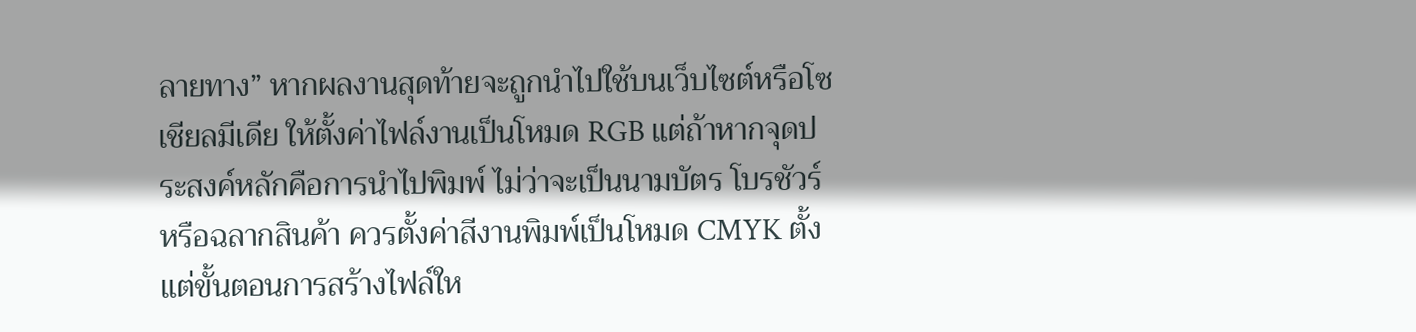ลายทาง” หากผลงานสุดท้ายจะถูกนำไปใช้บนเว็บไซต์หรือโซเชียลมีเดีย ให้ตั้งค่าไฟล์งานเป็นโหมด RGB แต่ถ้าหากจุดประสงค์หลักคือการนำไปพิมพ์ ไม่ว่าจะเป็นนามบัตร โบรชัวร์ หรือฉลากสินค้า ควรตั้งค่าสีงานพิมพ์เป็นโหมด CMYK ตั้งแต่ขั้นตอนการสร้างไฟล์ให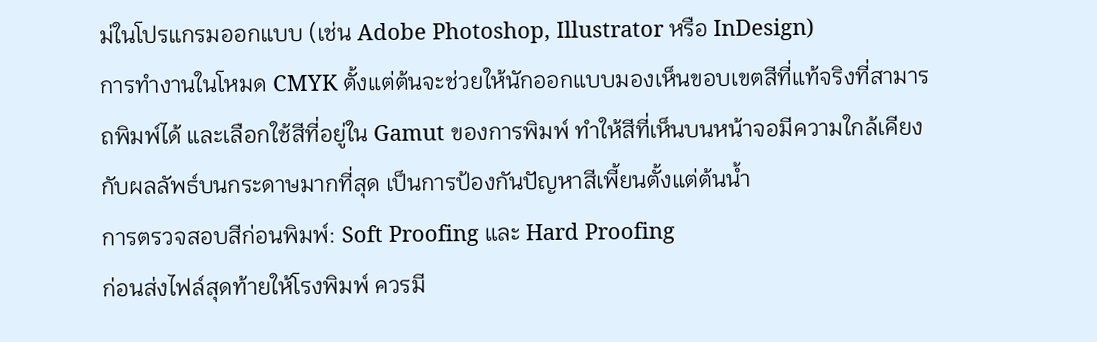ม่ในโปรแกรมออกแบบ (เช่น Adobe Photoshop, Illustrator หรือ InDesign)
การทำงานในโหมด CMYK ตั้งแต่ต้นจะช่วยให้นักออกแบบมองเห็นขอบเขตสีที่แท้จริงที่สามารถพิมพ์ได้ และเลือกใช้สีที่อยู่ใน Gamut ของการพิมพ์ ทำให้สีที่เห็นบนหน้าจอมีความใกล้เคียงกับผลลัพธ์บนกระดาษมากที่สุด เป็นการป้องกันปัญหาสีเพี้ยนตั้งแต่ต้นน้ำ
การตรวจสอบสีก่อนพิมพ์: Soft Proofing และ Hard Proofing
ก่อนส่งไฟล์สุดท้ายให้โรงพิมพ์ ควรมี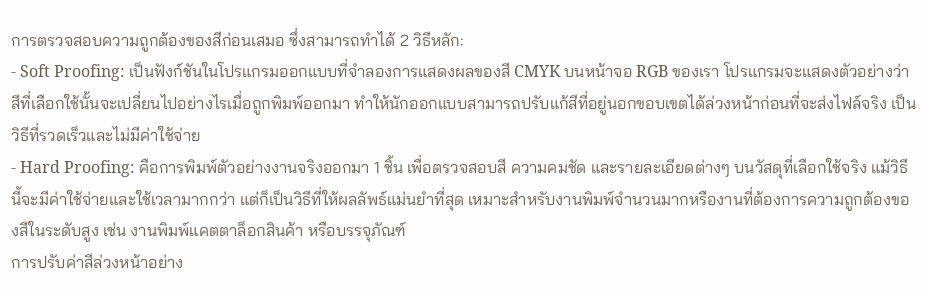การตรวจสอบความถูกต้องของสีก่อนเสมอ ซึ่งสามารถทำได้ 2 วิธีหลัก:
- Soft Proofing: เป็นฟังก์ชันในโปรแกรมออกแบบที่จำลองการแสดงผลของสี CMYK บนหน้าจอ RGB ของเรา โปรแกรมจะแสดงตัวอย่างว่าสีที่เลือกใช้นั้นจะเปลี่ยนไปอย่างไรเมื่อถูกพิมพ์ออกมา ทำให้นักออกแบบสามารถปรับแก้สีที่อยู่นอกขอบเขตได้ล่วงหน้าก่อนที่จะส่งไฟล์จริง เป็นวิธีที่รวดเร็วและไม่มีค่าใช้จ่าย
- Hard Proofing: คือการพิมพ์ตัวอย่างงานจริงออกมา 1 ชิ้น เพื่อตรวจสอบสี ความคมชัด และรายละเอียดต่างๆ บนวัสดุที่เลือกใช้จริง แม้วิธีนี้จะมีค่าใช้จ่ายและใช้เวลามากกว่า แต่ก็เป็นวิธีที่ให้ผลลัพธ์แม่นยำที่สุด เหมาะสำหรับงานพิมพ์จำนวนมากหรืองานที่ต้องการความถูกต้องของสีในระดับสูง เช่น งานพิมพ์แคตตาล็อกสินค้า หรือบรรจุภัณฑ์
การปรับค่าสีล่วงหน้าอย่าง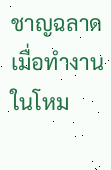ชาญฉลาด
เมื่อทำงานในโหม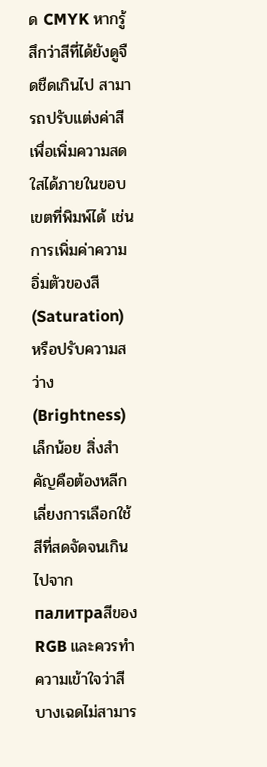ด CMYK หากรู้สึกว่าสีที่ได้ยังดูจืดชืดเกินไป สามารถปรับแต่งค่าสีเพื่อเพิ่มความสดใสได้ภายในขอบเขตที่พิมพ์ได้ เช่น การเพิ่มค่าความอิ่มตัวของสี (Saturation) หรือปรับความสว่าง (Brightness) เล็กน้อย สิ่งสำคัญคือต้องหลีกเลี่ยงการเลือกใช้สีที่สดจัดจนเกินไปจาก палитраสีของ RGB และควรทำความเข้าใจว่าสีบางเฉดไม่สามาร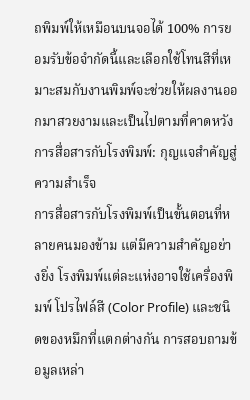ถพิมพ์ให้เหมือนบนจอได้ 100% การยอมรับข้อจำกัดนี้และเลือกใช้โทนสีที่เหมาะสมกับงานพิมพ์จะช่วยให้ผลงานออกมาสวยงามและเป็นไปตามที่คาดหวัง
การสื่อสารกับโรงพิมพ์: กุญแจสำคัญสู่ความสำเร็จ
การสื่อสารกับโรงพิมพ์เป็นขั้นตอนที่หลายคนมองข้าม แต่มีความสำคัญอย่างยิ่ง โรงพิมพ์แต่ละแห่งอาจใช้เครื่องพิมพ์ โปรไฟล์สี (Color Profile) และชนิดของหมึกที่แตกต่างกัน การสอบถามข้อมูลเหล่า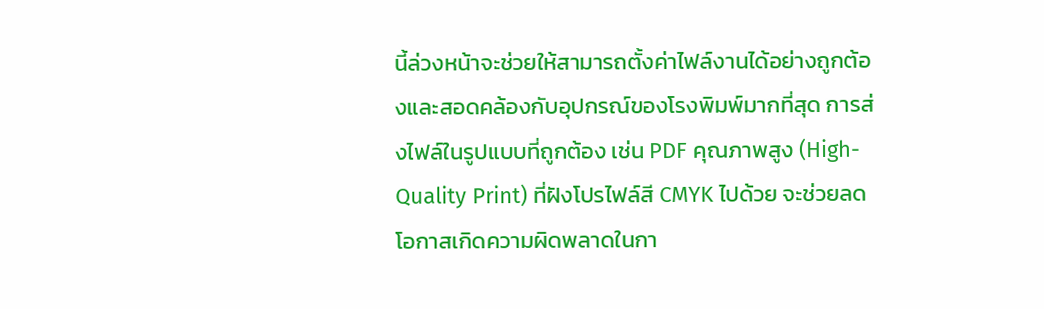นี้ล่วงหน้าจะช่วยให้สามารถตั้งค่าไฟล์งานได้อย่างถูกต้องและสอดคล้องกับอุปกรณ์ของโรงพิมพ์มากที่สุด การส่งไฟล์ในรูปแบบที่ถูกต้อง เช่น PDF คุณภาพสูง (High-Quality Print) ที่ฝังโปรไฟล์สี CMYK ไปด้วย จะช่วยลดโอกาสเกิดความผิดพลาดในกา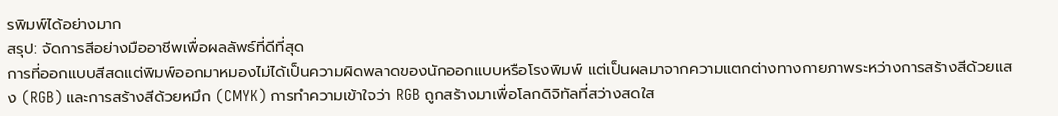รพิมพ์ได้อย่างมาก
สรุป: จัดการสีอย่างมืออาชีพเพื่อผลลัพธ์ที่ดีที่สุด
การที่ออกแบบสีสดแต่พิมพ์ออกมาหมองไม่ได้เป็นความผิดพลาดของนักออกแบบหรือโรงพิมพ์ แต่เป็นผลมาจากความแตกต่างทางกายภาพระหว่างการสร้างสีด้วยแสง (RGB) และการสร้างสีด้วยหมึก (CMYK) การทำความเข้าใจว่า RGB ถูกสร้างมาเพื่อโลกดิจิทัลที่สว่างสดใส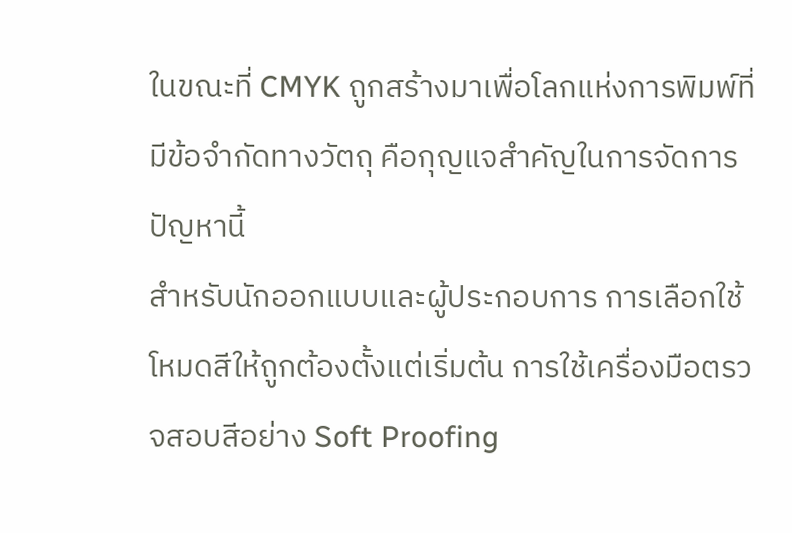ในขณะที่ CMYK ถูกสร้างมาเพื่อโลกแห่งการพิมพ์ที่มีข้อจำกัดทางวัตถุ คือกุญแจสำคัญในการจัดการปัญหานี้
สำหรับนักออกแบบและผู้ประกอบการ การเลือกใช้โหมดสีให้ถูกต้องตั้งแต่เริ่มต้น การใช้เครื่องมือตรวจสอบสีอย่าง Soft Proofing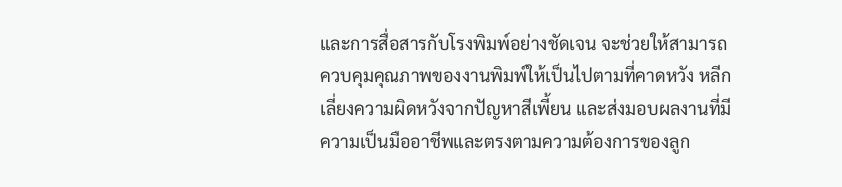และการสื่อสารกับโรงพิมพ์อย่างชัดเจน จะช่วยให้สามารถควบคุมคุณภาพของงานพิมพ์ให้เป็นไปตามที่คาดหวัง หลีกเลี่ยงความผิดหวังจากปัญหาสีเพี้ยน และส่งมอบผลงานที่มีความเป็นมืออาชีพและตรงตามความต้องการของลูก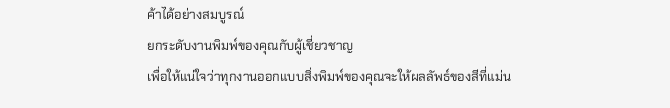ค้าได้อย่างสมบูรณ์
ยกระดับงานพิมพ์ของคุณกับผู้เชี่ยวชาญ
เพื่อให้แน่ใจว่าทุกงานออกแบบสิ่งพิมพ์ของคุณจะให้ผลลัพธ์ของสีที่แม่น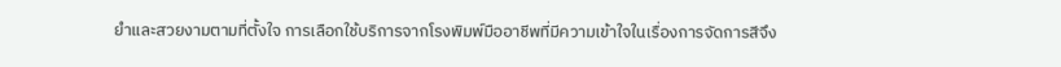ยำและสวยงามตามที่ตั้งใจ การเลือกใช้บริการจากโรงพิมพ์มืออาชีพที่มีความเข้าใจในเรื่องการจัดการสีจึง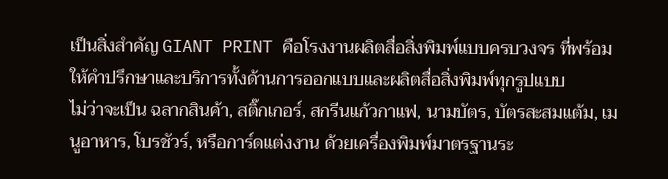เป็นสิ่งสำคัญ GIANT PRINT คือโรงงานผลิตสื่อสิ่งพิมพ์แบบครบวงจร ที่พร้อมให้คำปรึกษาและบริการทั้งด้านการออกแบบและผลิตสื่อสิ่งพิมพ์ทุกรูปแบบ
ไม่ว่าจะเป็น ฉลากสินค้า, สติ๊กเกอร์, สกรีนแก้วกาแฟ, นามบัตร, บัตรสะสมแต้ม, เมนูอาหาร, โบรชัวร์, หรือการ์ดแต่งงาน ด้วยเครื่องพิมพ์มาตรฐานระ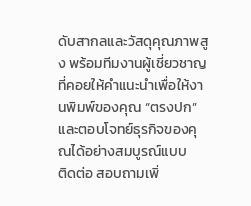ดับสากลและวัสดุคุณภาพสูง พร้อมทีมงานผู้เชี่ยวชาญที่คอยให้คำแนะนำเพื่อให้งานพิมพ์ของคุณ “ตรงปก” และตอบโจทย์ธุรกิจของคุณได้อย่างสมบูรณ์แบบ
ติดต่อ สอบถามเพิ่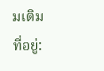มเติม
ที่อยู่: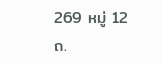269 หมู่ 12 ถ.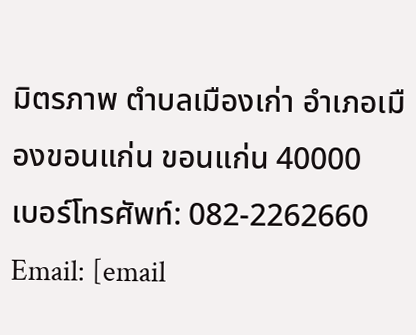มิตรภาพ ตำบลเมืองเก่า อำเภอเมืองขอนแก่น ขอนแก่น 40000
เบอร์โทรศัพท์: 082-2262660
Email: [email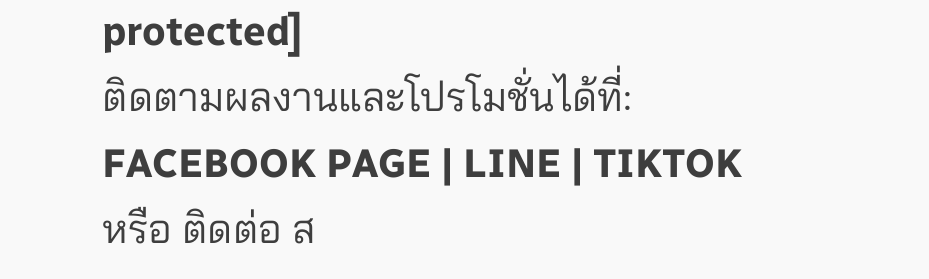protected]
ติดตามผลงานและโปรโมชั่นได้ที่:
FACEBOOK PAGE | LINE | TIKTOK
หรือ ติดต่อ ส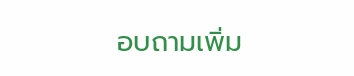อบถามเพิ่ม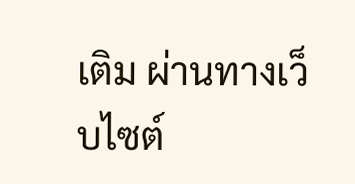เติม ผ่านทางเว็บไซต์